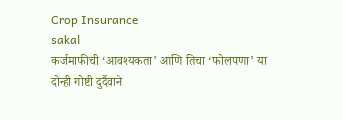Crop Insurance
sakal
कर्जमाफीची ‘आवश्यकता’ आणि तिचा ‘फोलपणा’ या दोन्ही गोष्टी दुर्दैवाने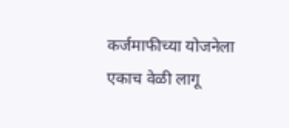कर्जमाफीच्या योजनेला एकाच वेळी लागू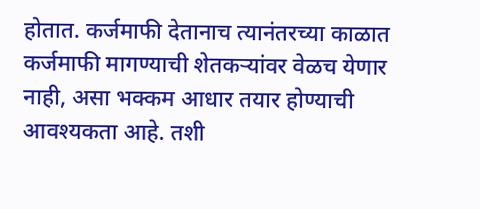होतात. कर्जमाफी देतानाच त्यानंतरच्या काळात कर्जमाफी मागण्याची शेतकऱ्यांवर वेळच येणार नाही, असा भक्कम आधार तयार होण्याची आवश्यकता आहे. तशी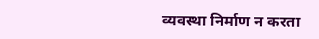व्यवस्था निर्माण न करता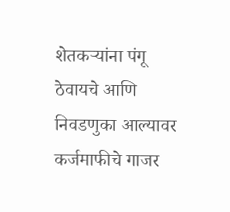शेतकऱ्यांना पंगू ठेवायचे आणि निवडणुका आल्यावर कर्जमाफीचे गाजर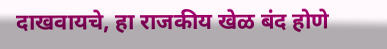दाखवायचे, हा राजकीय खेळ बंद होणे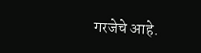गरजेचे आहे.